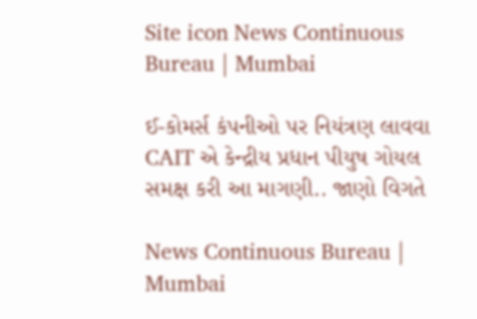Site icon News Continuous Bureau | Mumbai

ઈ-કોમર્સ કંપનીઓ પર નિયંત્રણ લાવવા CAIT એ કેન્દ્રીય પ્રધાન પીયુષ ગોયલ સમક્ષ કરી આ માગણી.. જાણો વિગતે

News Continuous Bureau | Mumbai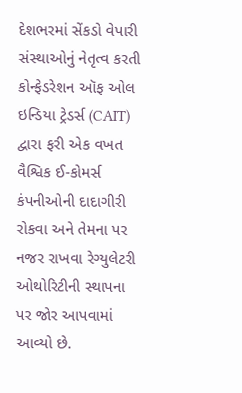દેશભરમાં સેંકડો વેપારી સંસ્થાઓનું નેતૃત્વ કરતી કોન્ફેડરેશન ઑફ ઓલ ઇન્ડિયા ટ્રેડર્સ (CAIT) દ્વારા ફરી એક વખત વૈશ્વિક ઈ-કોમર્સ કંપનીઓની દાદાગીરી રોકવા અને તેમના પર નજર રાખવા રેગ્યુલેટરી ઓથોરિટીની સ્થાપના પર જોર આપવામાં આવ્યો છે.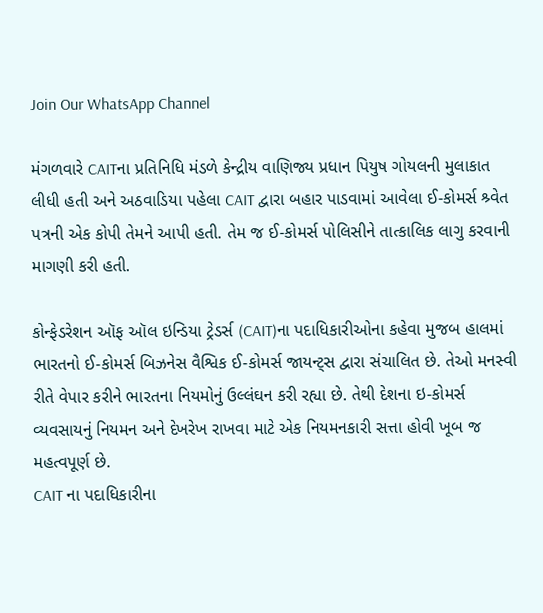Join Our WhatsApp Channel

મંગળવારે CAITના પ્રતિનિધિ મંડળે કેન્દ્રીય વાણિજ્ય પ્રધાન પિયુષ ગોયલની મુલાકાત લીધી હતી અને અઠવાડિયા પહેલા CAIT દ્વારા બહાર પાડવામાં આવેલા ઈ-કોમર્સ શ્ર્વેત પત્રની એક કોપી તેમને આપી હતી. તેમ જ ઈ-કોમર્સ પોલિસીને તાત્કાલિક લાગુ કરવાની માગણી કરી હતી.

કોન્ફેડરેશન ઑફ ઑલ ઇન્ડિયા ટ્રેડર્સ (CAIT)ના પદાધિકારીઓના કહેવા મુજબ હાલમાં ભારતનો ઈ-કોમર્સ બિઝનેસ વૈશ્વિક ઈ-કોમર્સ જાયન્ટ્સ દ્વારા સંચાલિત છે. તેઓ મનસ્વી રીતે વેપાર કરીને ભારતના નિયમોનું ઉલ્લંઘન કરી રહ્યા છે. તેથી દેશના ઇ-કોમર્સ વ્યવસાયનું નિયમન અને દેખરેખ રાખવા માટે એક નિયમનકારી સત્તા હોવી ખૂબ જ મહત્વપૂર્ણ છે.
CAIT ના પદાધિકારીના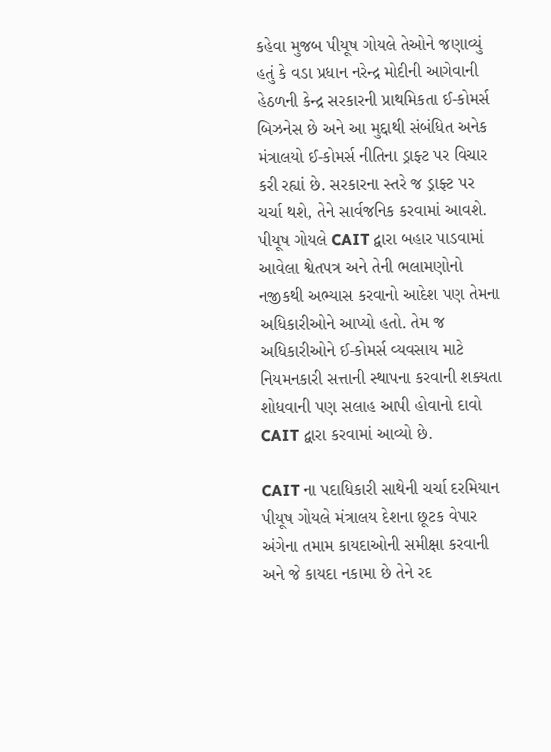કહેવા મુજબ પીયૂષ ગોયલે તેઓને જણાવ્યું હતું કે વડા પ્રધાન નરેન્દ્ર મોદીની આગેવાની હેઠળની કેન્દ્ર સરકારની પ્રાથમિકતા ઈ-કોમર્સ બિઝનેસ છે અને આ મુદ્દાથી સંબંધિત અનેક મંત્રાલયો ઈ-કોમર્સ નીતિના ડ્રાફ્ટ પર વિચાર કરી રહ્યાં છે. સરકારના સ્તરે જ ડ્રાફ્ટ પર ચર્ચા થશે, તેને સાર્વજનિક કરવામાં આવશે. પીયૂષ ગોયલે CAIT દ્વારા બહાર પાડવામાં આવેલા શ્વેતપત્ર અને તેની ભલામણોનો નજીકથી અભ્યાસ કરવાનો આદેશ પણ તેમના અધિકારીઓને આપ્યો હતો. તેમ જ અધિકારીઓને ઈ-કોમર્સ વ્યવસાય માટે નિયમનકારી સત્તાની સ્થાપના કરવાની શક્યતા શોધવાની પણ સલાહ આપી હોવાનો દાવો CAIT દ્વારા કરવામાં આવ્યો છે.

CAIT ના પદાધિકારી સાથેની ચર્ચા દરમિયાન પીયૂષ ગોયલે મંત્રાલય દેશના છૂટક વેપાર અંગેના તમામ કાયદાઓની સમીક્ષા કરવાની અને જે કાયદા નકામા છે તેને રદ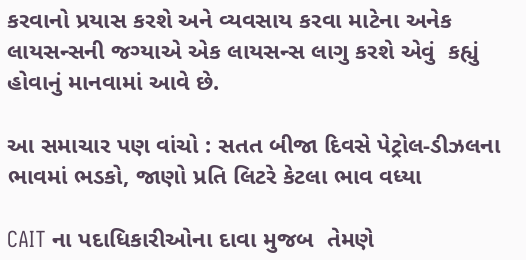કરવાનો પ્રયાસ કરશે અને વ્યવસાય કરવા માટેના અનેક લાયસન્સની જગ્યાએ એક લાયસન્સ લાગુ કરશે એવું  કહ્યું હોવાનું માનવામાં આવે છે.

આ સમાચાર પણ વાંચો : સતત બીજા દિવસે પેટ્રોલ-ડીઝલના ભાવમાં ભડકો, જાણો પ્રતિ લિટરે કેટલા ભાવ વધ્યા

CAIT ના પદાધિકારીઓના દાવા મુજબ  તેમણે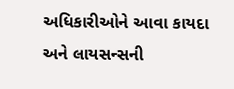અધિકારીઓને આવા કાયદા અને લાયસન્સની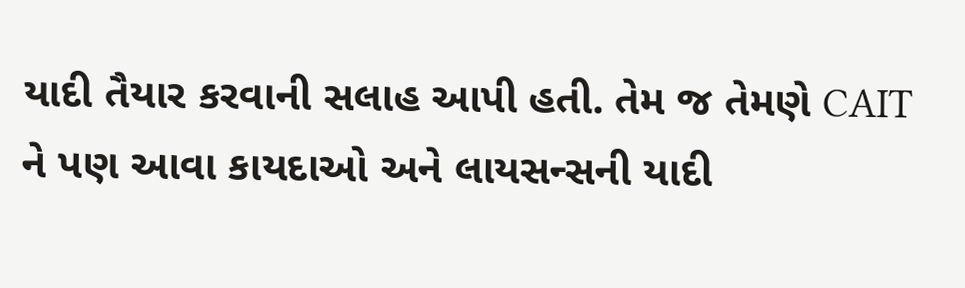યાદી તૈયાર કરવાની સલાહ આપી હતી. તેમ જ તેમણે CAIT ને પણ આવા કાયદાઓ અને લાયસન્સની યાદી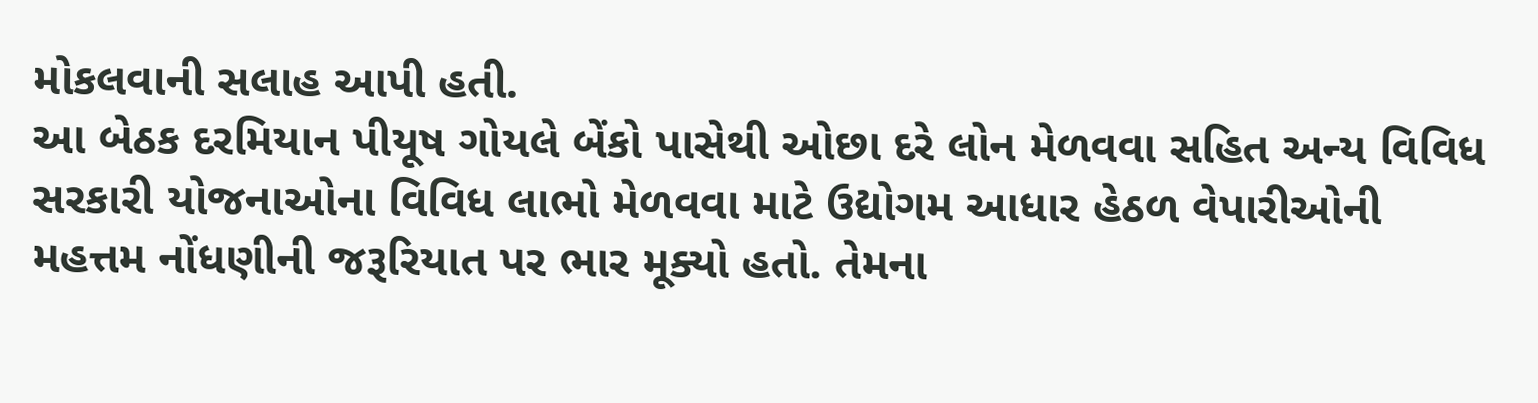મોકલવાની સલાહ આપી હતી.
આ બેઠક દરમિયાન પીયૂષ ગોયલે બેંકો પાસેથી ઓછા દરે લોન મેળવવા સહિત અન્ય વિવિધ સરકારી યોજનાઓના વિવિધ લાભો મેળવવા માટે ઉદ્યોગમ આધાર હેઠળ વેપારીઓની મહત્તમ નોંધણીની જરૂરિયાત પર ભાર મૂક્યો હતો. તેમના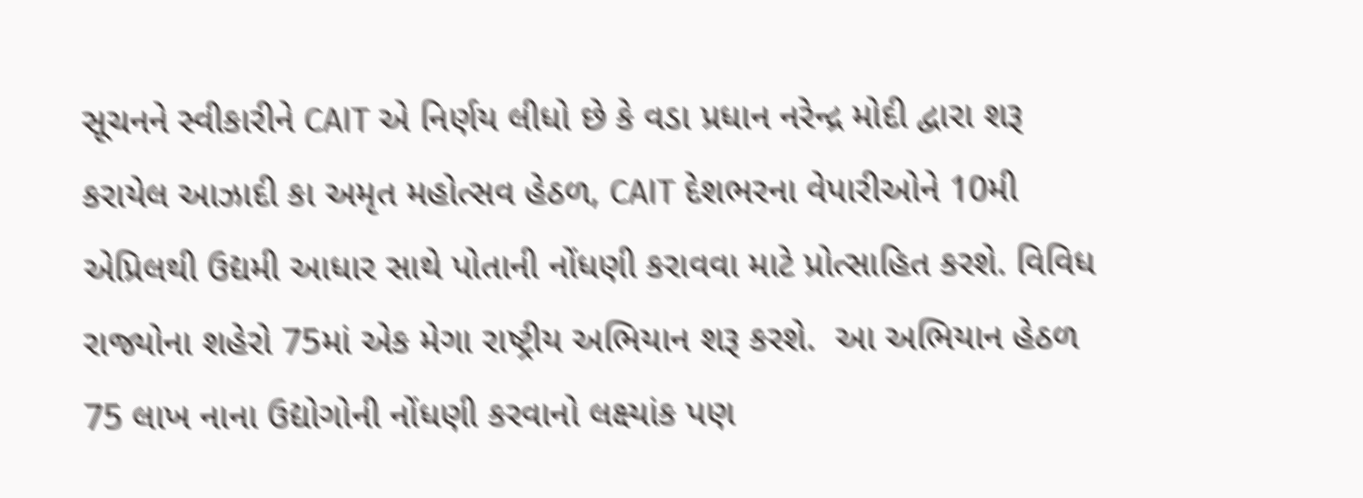સૂચનને સ્વીકારીને CAIT એ નિર્ણય લીધો છે કે વડા પ્રધાન નરેન્દ્ર મોદી દ્વારા શરૂ કરાયેલ આઝાદી કા અમૃત મહોત્સવ હેઠળ, CAIT દેશભરના વેપારીઓને 10મી એપ્રિલથી ઉદ્યમી આધાર સાથે પોતાની નોંધણી કરાવવા માટે પ્રોત્સાહિત કરશે. વિવિધ રાજ્યોના શહેરો 75માં એક મેગા રાષ્ટ્રીય અભિયાન શરૂ કરશે.  આ અભિયાન હેઠળ 75 લાખ નાના ઉદ્યોગોની નોંધણી કરવાનો લક્ષ્યાંક પણ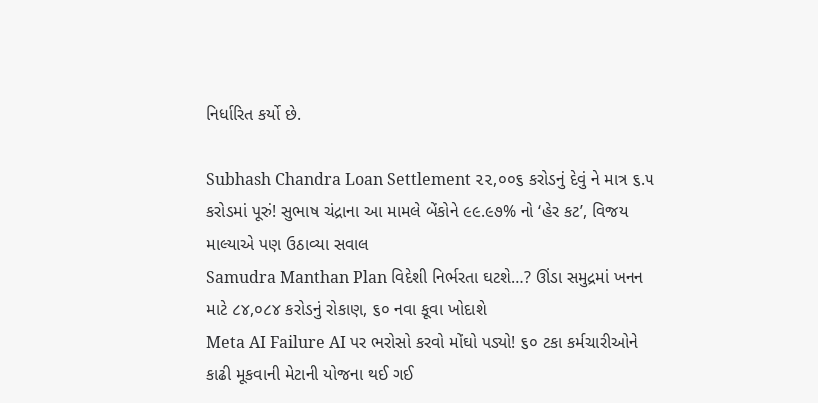નિર્ધારિત કર્યો છે.

Subhash Chandra Loan Settlement ૨૨,૦૦૬ કરોડનું દેવું ને માત્ર ૬.૫ કરોડમાં પૂરું! સુભાષ ચંદ્રાના આ મામલે બેંકોને ૯૯.૯૭% નો ‘હેર કટ’, વિજય માલ્યાએ પણ ઉઠાવ્યા સવાલ
Samudra Manthan Plan વિદેશી નિર્ભરતા ઘટશે…? ઊંડા સમુદ્રમાં ખનન માટે ૮૪,૦૮૪ કરોડનું રોકાણ, ૬૦ નવા કૂવા ખોદાશે
Meta AI Failure AI પર ભરોસો કરવો મોંઘો પડ્યો! ૬૦ ટકા કર્મચારીઓને કાઢી મૂકવાની મેટાની યોજના થઈ ગઈ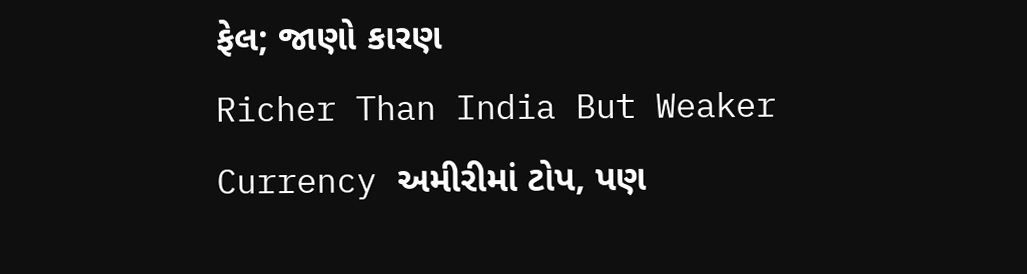ફેલ; જાણો કારણ
Richer Than India But Weaker Currency અમીરીમાં ટોપ, પણ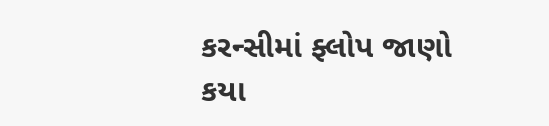કરન્સીમાં ફ્લોપ જાણો કયા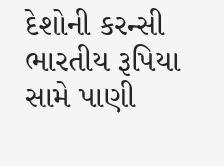દેશોની કરન્સી ભારતીય રૂપિયા સામે પાણી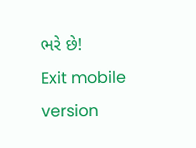ભરે છે!
Exit mobile version